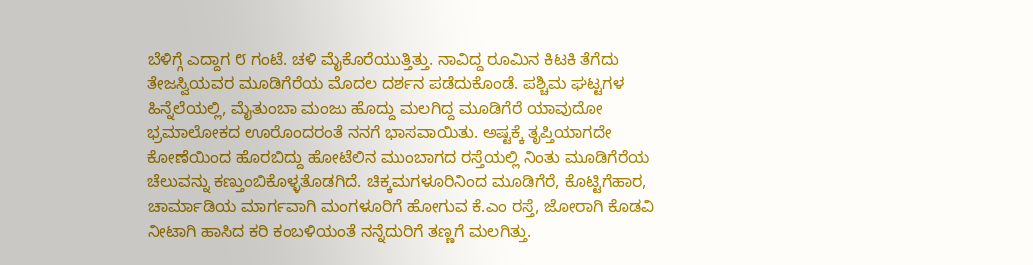ಬೆಳಿಗ್ಗೆ ಎದ್ದಾಗ ೮ ಗಂಟೆ. ಚಳಿ ಮೈಕೊರೆಯುತ್ತಿತ್ತು. ನಾವಿದ್ದ ರೂಮಿನ ಕಿಟಕಿ ತೆಗೆದು ತೇಜಸ್ವಿಯವರ ಮೂಡಿಗೆರೆಯ ಮೊದಲ ದರ್ಶನ ಪಡೆದುಕೊಂಡೆ. ಪಶ್ಚಿಮ ಘಟ್ಟಗಳ ಹಿನ್ನೆಲೆಯಲ್ಲಿ, ಮೈತುಂಬಾ ಮಂಜು ಹೊದ್ದು ಮಲಗಿದ್ದ ಮೂಡಿಗೆರೆ ಯಾವುದೋ ಭ್ರಮಾಲೋಕದ ಊರೊಂದರಂತೆ ನನಗೆ ಭಾಸವಾಯಿತು. ಅಷ್ಟಕ್ಕೆ ತೃಪ್ತಿಯಾಗದೇ ಕೋಣೆಯಿಂದ ಹೊರಬಿದ್ದು ಹೋಟೆಲಿನ ಮುಂಬಾಗದ ರಸ್ತೆಯಲ್ಲಿ ನಿಂತು ಮೂಡಿಗೆರೆಯ ಚೆಲುವನ್ನು ಕಣ್ತುಂಬಿಕೊಳ್ಳತೊಡಗಿದೆ. ಚಿಕ್ಕಮಗಳೂರಿನಿಂದ ಮೂಡಿಗೆರೆ, ಕೊಟ್ಟಿಗೆಹಾರ, ಚಾರ್ಮಾಡಿಯ ಮಾರ್ಗವಾಗಿ ಮಂಗಳೂರಿಗೆ ಹೋಗುವ ಕೆ.ಎಂ ರಸ್ತೆ, ಜೋರಾಗಿ ಕೊಡವಿ ನೀಟಾಗಿ ಹಾಸಿದ ಕರಿ ಕಂಬಳಿಯಂತೆ ನನ್ನೆದುರಿಗೆ ತಣ್ಣಗೆ ಮಲಗಿತ್ತು.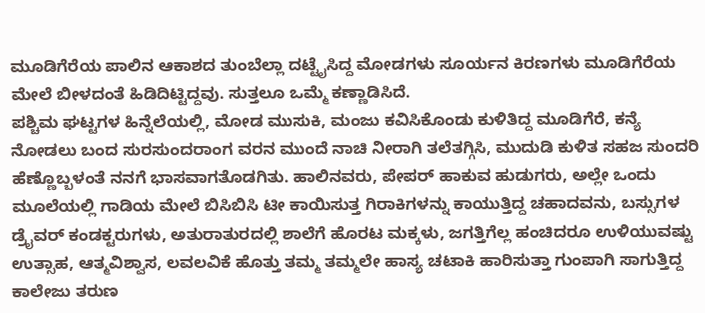ಮೂಡಿಗೆರೆಯ ಪಾಲಿನ ಆಕಾಶದ ತುಂಬೆಲ್ಲಾ ದಟ್ಟೈಸಿದ್ದ ಮೋಡಗಳು ಸೂರ್ಯನ ಕಿರಣಗಳು ಮೂಡಿಗೆರೆಯ ಮೇಲೆ ಬೀಳದಂತೆ ಹಿಡಿದಿಟ್ಟಿದ್ದವು. ಸುತ್ತಲೂ ಒಮ್ಮೆ ಕಣ್ಣಾಡಿಸಿದೆ.
ಪಶ್ಚಿಮ ಘಟ್ಟಗಳ ಹಿನ್ನೆಲೆಯಲ್ಲಿ, ಮೋಡ ಮುಸುಕಿ, ಮಂಜು ಕವಿಸಿಕೊಂಡು ಕುಳಿತಿದ್ದ ಮೂಡಿಗೆರೆ, ಕನ್ಯೆ ನೋಡಲು ಬಂದ ಸುರಸುಂದರಾಂಗ ವರನ ಮುಂದೆ ನಾಚಿ ನೀರಾಗಿ ತಲೆತಗ್ಗಿಸಿ, ಮುದುಡಿ ಕುಳಿತ ಸಹಜ ಸುಂದರಿ ಹೆಣ್ಣೊಬ್ಬಳಂತೆ ನನಗೆ ಭಾಸವಾಗತೊಡಗಿತು. ಹಾಲಿನವರು, ಪೇಪರ್ ಹಾಕುವ ಹುಡುಗರು, ಅಲ್ಲೇ ಒಂದು ಮೂಲೆಯಲ್ಲಿ ಗಾಡಿಯ ಮೇಲೆ ಬಿಸಿಬಿಸಿ ಟೀ ಕಾಯಿಸುತ್ತ ಗಿರಾಕಿಗಳನ್ನು ಕಾಯುತ್ತಿದ್ದ ಚಹಾದವನು, ಬಸ್ಸುಗಳ ಡ್ರೈವರ್ ಕಂಡಕ್ಟರುಗಳು, ಅತುರಾತುರದಲ್ಲಿ ಶಾಲೆಗೆ ಹೊರಟ ಮಕ್ಕಳು, ಜಗತ್ತಿಗೆಲ್ಲ ಹಂಚಿದರೂ ಉಳಿಯುವಷ್ಟು ಉತ್ಸಾಹ, ಆತ್ಮವಿಶ್ವಾಸ, ಲವಲವಿಕೆ ಹೊತ್ತು ತಮ್ಮ ತಮ್ಮಲೇ ಹಾಸ್ಯ ಚಟಾಕಿ ಹಾರಿಸುತ್ತಾ ಗುಂಪಾಗಿ ಸಾಗುತ್ತಿದ್ದ ಕಾಲೇಜು ತರುಣ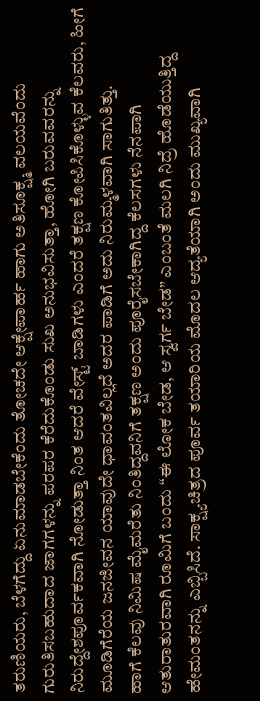ತರುಣಿಯರು, ಬೆಳಗೆದ್ದು ಏನುಮಾಡಬೇಕೆಂದು ತೋಚದೇ ಆಕ್ಷೇಪಾರ್ಹ ಹಾಗು ಅತಿಸೂಕ್ಷ್ಮ ವಲಯವೆಂದು ಗುರುತಿಸಬಹುದಾದ ಜಾಗಗಳನ್ನು ಪರಪರ ಕೆರೆದುಕೊಂಡು ಸುಖ ಅನುಭವಿಸುತ್ತಾ, ಹೋಗಿ ಬರುವವರನ್ನು ನಿರುದ್ದೇಶಪೂರ್ವಕವಾಗಿ ನೋಡುತ್ತಾ ನಿಂತ ಆದರೆ ವೇಸ್ಟ್ ಬಾಡಿಗಳು ಎಂದರೆ ತಕ್ಷಣ ಕೋಪಿಸಿಕೊಳ್ಳುವ ಕೆಲವರು, ಹೀಗೆ ಮೂಡಿಗೆರೆಯ ಜನಜೀವನ ಯಾವುದೇ ಧಾವಂತವಿಲ್ಲದೆ ಅದರ ಪಾಡಿಗೆ ಅದು ನಿರುಮ್ಮಳವಾಗಿ ಸಾಗುತಿತ್ತು.
ಹಾಗೆ ಕೆಲವು ನಿಮಿಷ ಮೈಮರೆತು ನಿಂತಿದ್ದವನಿಗೆ ತಕ್ಷಣ ಅಂದು ಪೂರೈಸಬೇಕಾಗಿದ್ದ ಕೆಲಸಗಳು ನೆನಪಾಗಿ ಆತುರಾತುರವಾಗಿ ರೂಮಿಗೆ ಬಂದು “ಈ ಲೋಕ ಬೇಡ, ಆ ಸ್ವರ್ಗ ಬೇಡ” ಎಂಬಂತೆ ಮಲಗಿ ನಿದ್ರೆ ಹೊಡೆಯುತ್ತಿದ್ದ ಹೇಮಂತನನ್ನು ಎಬ್ಬಿಸಿದೆ. ಸಾಕ್ಷ್ಯಚಿತ್ರದ ಪೂರ್ವ ತಯಾರಿಯ ಮೊದಲ ಆದ್ಯತೆಯಾಗಿ ಅಂದು ಮುಖ್ಯವಾಗಿ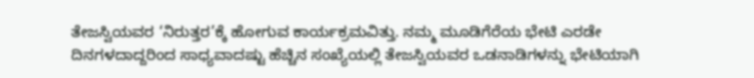ತೇಜಸ್ವಿಯವರ ‘ನಿರುತ್ತರ’ಕ್ಕೆ ಹೋಗುವ ಕಾರ್ಯಕ್ರಮವಿತ್ತು. ನಮ್ಮ ಮೂಡಿಗೆರೆಯ ಭೇಟಿ ಎರಡೇ ದಿನಗಳದಾದ್ದರಿಂದ ಸಾಧ್ಯವಾದಷ್ಟು ಹೆಚ್ಚಿನ ಸಂಖ್ಯೆಯಲ್ಲಿ ತೇಜಸ್ವಿಯವರ ಒಡನಾಡಿಗಳನ್ನು ಭೇಟಿಯಾಗಿ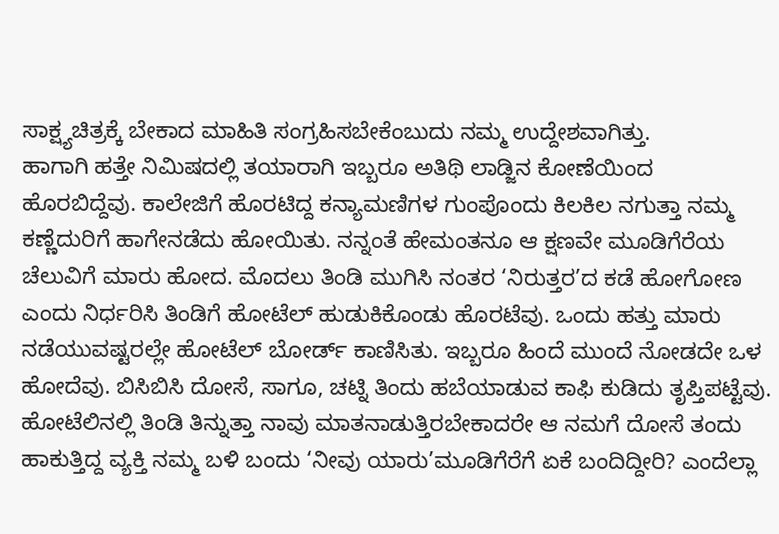ಸಾಕ್ಷ್ಯಚಿತ್ರಕ್ಕೆ ಬೇಕಾದ ಮಾಹಿತಿ ಸಂಗ್ರಹಿಸಬೇಕೆಂಬುದು ನಮ್ಮ ಉದ್ದೇಶವಾಗಿತ್ತು.
ಹಾಗಾಗಿ ಹತ್ತೇ ನಿಮಿಷದಲ್ಲಿ ತಯಾರಾಗಿ ಇಬ್ಬರೂ ಅತಿಥಿ ಲಾಡ್ಜಿನ ಕೋಣೆಯಿಂದ ಹೊರಬಿದ್ದೆವು. ಕಾಲೇಜಿಗೆ ಹೊರಟಿದ್ದ ಕನ್ಯಾಮಣಿಗಳ ಗುಂಪೊಂದು ಕಿಲಕಿಲ ನಗುತ್ತಾ ನಮ್ಮ ಕಣ್ಣೆದುರಿಗೆ ಹಾಗೇನಡೆದು ಹೋಯಿತು. ನನ್ನಂತೆ ಹೇಮಂತನೂ ಆ ಕ್ಷಣವೇ ಮೂಡಿಗೆರೆಯ ಚೆಲುವಿಗೆ ಮಾರು ಹೋದ. ಮೊದಲು ತಿಂಡಿ ಮುಗಿಸಿ ನಂತರ ‘ನಿರುತ್ತರ’ದ ಕಡೆ ಹೋಗೋಣ ಎಂದು ನಿರ್ಧರಿಸಿ ತಿಂಡಿಗೆ ಹೋಟೆಲ್ ಹುಡುಕಿಕೊಂಡು ಹೊರಟೆವು. ಒಂದು ಹತ್ತು ಮಾರು ನಡೆಯುವಷ್ಟರಲ್ಲೇ ಹೋಟೆಲ್ ಬೋರ್ಡ್ ಕಾಣಿಸಿತು. ಇಬ್ಬರೂ ಹಿಂದೆ ಮುಂದೆ ನೋಡದೇ ಒಳ ಹೋದೆವು. ಬಿಸಿಬಿಸಿ ದೋಸೆ, ಸಾಗೂ, ಚಟ್ನಿ ತಿಂದು ಹಬೆಯಾಡುವ ಕಾಫಿ ಕುಡಿದು ತೃಪ್ತಿಪಟ್ಟೆವು. ಹೋಟೆಲಿನಲ್ಲಿ ತಿಂಡಿ ತಿನ್ನುತ್ತಾ ನಾವು ಮಾತನಾಡುತ್ತಿರಬೇಕಾದರೇ ಆ ನಮಗೆ ದೋಸೆ ತಂದು ಹಾಕುತ್ತಿದ್ದ ವ್ಯಕ್ತಿ ನಮ್ಮ ಬಳಿ ಬಂದು ‘ನೀವು ಯಾರು’ಮೂಡಿಗೆರೆಗೆ ಏಕೆ ಬಂದಿದ್ದೀರಿ? ಎಂದೆಲ್ಲಾ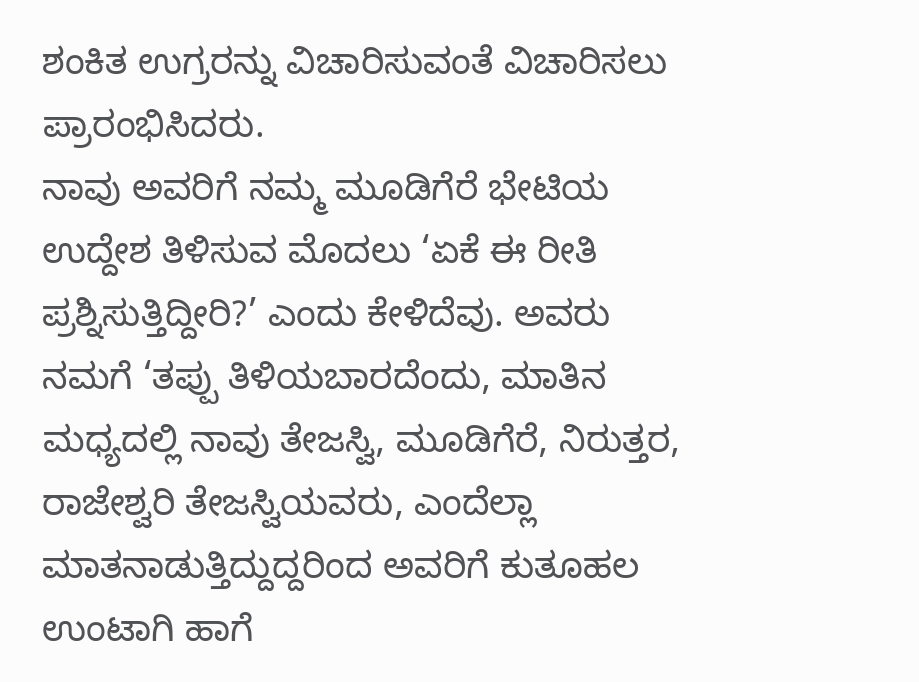ಶಂಕಿತ ಉಗ್ರರನ್ನು ವಿಚಾರಿಸುವಂತೆ ವಿಚಾರಿಸಲು ಪ್ರಾರಂಭಿಸಿದರು.
ನಾವು ಅವರಿಗೆ ನಮ್ಮ ಮೂಡಿಗೆರೆ ಭೇಟಿಯ ಉದ್ದೇಶ ತಿಳಿಸುವ ಮೊದಲು ‘ಏಕೆ ಈ ರೀತಿ ಪ್ರಶ್ನಿಸುತ್ತಿದ್ದೀರಿ?’ ಎಂದು ಕೇಳಿದೆವು. ಅವರು ನಮಗೆ ‘ತಪ್ಪು ತಿಳಿಯಬಾರದೆಂದು, ಮಾತಿನ ಮಧ್ಯದಲ್ಲಿ ನಾವು ತೇಜಸ್ವಿ, ಮೂಡಿಗೆರೆ, ನಿರುತ್ತರ, ರಾಜೇಶ್ವರಿ ತೇಜಸ್ವಿಯವರು, ಎಂದೆಲ್ಲಾ ಮಾತನಾಡುತ್ತಿದ್ದುದ್ದರಿಂದ ಅವರಿಗೆ ಕುತೂಹಲ ಉಂಟಾಗಿ ಹಾಗೆ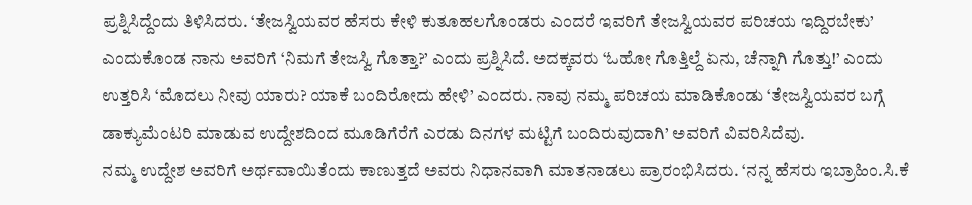ಪ್ರಶ್ನಿಸಿದ್ದೆಂದು ತಿಳಿಸಿದರು. ‘ತೇಜಸ್ವಿಯವರ ಹೆಸರು ಕೇಳಿ ಕುತೂಹಲಗೊಂಡರು ಎಂದರೆ ಇವರಿಗೆ ತೇಜಸ್ವಿಯವರ ಪರಿಚಯ ಇದ್ದಿರಬೇಕು’ ಎಂದುಕೊಂಡ ನಾನು ಅವರಿಗೆ ‘ನಿಮಗೆ ತೇಜಸ್ವಿ ಗೊತ್ತಾ?’ ಎಂದು ಪ್ರಶ್ನಿಸಿದೆ. ಅದಕ್ಕವರು ‘ಓಹೋ ಗೊತ್ತಿಲ್ದೆ ಏನು, ಚೆನ್ನಾಗಿ ಗೊತ್ತು!’ ಎಂದು ಉತ್ತರಿಸಿ ‘ಮೊದಲು ನೀವು ಯಾರು? ಯಾಕೆ ಬಂದಿರೋದು ಹೇಳಿ’ ಎಂದರು. ನಾವು ನಮ್ಮ ಪರಿಚಯ ಮಾಡಿಕೊಂಡು ‘ತೇಜಸ್ವಿಯವರ ಬಗ್ಗೆ ಡಾಕ್ಯುಮೆಂಟರಿ ಮಾಡುವ ಉದ್ದೇಶದಿಂದ ಮೂಡಿಗೆರೆಗೆ ಎರಡು ದಿನಗಳ ಮಟ್ಟಿಗೆ ಬಂದಿರುವುದಾಗಿ’ ಅವರಿಗೆ ವಿವರಿಸಿದೆವು.
ನಮ್ಮ ಉದ್ದೇಶ ಅವರಿಗೆ ಅರ್ಥವಾಯಿತೆಂದು ಕಾಣುತ್ತದೆ ಅವರು ನಿಧಾನವಾಗಿ ಮಾತನಾಡಲು ಪ್ರಾರಂಭಿಸಿದರು. ‘ನನ್ನ ಹೆಸರು ಇಬ್ರಾಹಿಂ.ಸಿ.ಕೆ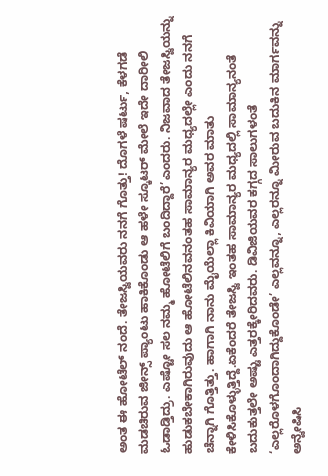ಅಂತ ಈ ಹೋಟೆಲ್ ನಂದೆ. ತೇಜಸ್ವಿಯವರು ನನಗೆ ಗೊತ್ತು! ದೊಗಳೆ ಷರ್ಟು, ಕೆಳಗಡೆ ಮಡಚಿರುವ ಜೀನ್ಸ್ ಪ್ಯಾಂಟು ಹಾಕಿಕೊಂಡು ಆ ಹಳೇ ಸ್ಕೂಟರ್ ಮೇಲೆ ಇದೇ ದಾರೀಲಿ ಓಡಾಡ್ತಿದ್ರು. ಎಷ್ಟೋ ಸಲ ನಮ್ಮ ಹೋಟೆಲಿಗೆ ಬಂದಿದ್ದಾರೆ’ಎಂದರು. ನಿಜವಾದ ತೇಜಸ್ವಿಯನ್ನು ಹುಡುಕಬೇಕಾಗಿರುವುದು ಆ ಹೋಟೆಲಿನವನಂತಹ ಸಾಮಾನ್ಯರ ಮಧ್ಯದಲ್ಲೇ ಎಂದು ನನಗೆ ಚೆನ್ನಾಗಿ ಗೊತ್ತಿತ್ತು. ಹಾಗಾಗಿ ನಾನು ಮೈಯೆಲ್ಲಾ ಕಿವಿಯಾಗಿ ಅವರ ಮಾತು ಕೇಳಿಸಿಕೊಳ್ಳುತ್ತಿದ್ದೆ.ಏಕೆಂದರೆ ತೇಜಸ್ವಿ ಇಂತಹ ಸಾಮಾನ್ಯರ ಮಧ್ಯದಲ್ಲಿ ಸಾಮಾನ್ಯನಂತೆ ಬದುಕುತ್ತಲೇ ಅಷ್ಟು ಎತ್ತರಕ್ಕೇರಿದವರು. ಡಿವಿಜಿಯವರ ಕಗ್ಗದ ಸಾಲುಗಳಂತೆ ‘ಎಲ್ಲರೊಳಗೊಂದಾಗಿದ್ದುಕೊಂಡೇ’ ಎಲ್ಲವನ್ನೂ, ಎಲ್ಲರನ್ನೂ ಮೀರುವ ಬದುಕಿನ ಮಾರ್ಗವನ್ನು ಅನ್ವೇಷಿಸಿ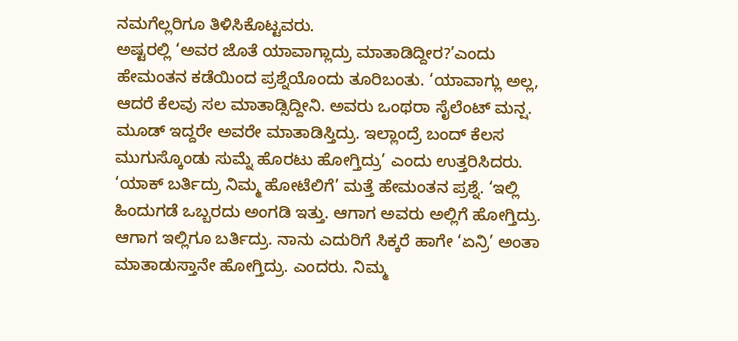ನಮಗೆಲ್ಲರಿಗೂ ತಿಳಿಸಿಕೊಟ್ಟವರು.
ಅಷ್ಟರಲ್ಲಿ ‘ಅವರ ಜೊತೆ ಯಾವಾಗ್ಲಾದ್ರು ಮಾತಾಡಿದ್ದೀರ?’ಎಂದು ಹೇಮಂತನ ಕಡೆಯಿಂದ ಪ್ರಶ್ನೆಯೊಂದು ತೂರಿಬಂತು. ‘ಯಾವಾಗ್ಲು ಅಲ್ಲ, ಆದರೆ ಕೆಲವು ಸಲ ಮಾತಾಡ್ಸಿದ್ದೀನಿ. ಅವರು ಒಂಥರಾ ಸೈಲೆಂಟ್ ಮನ್ಷ. ಮೂಡ್ ಇದ್ದರೇ ಅವರೇ ಮಾತಾಡಿಸ್ತಿದ್ರು. ಇಲ್ಲಾಂದ್ರೆ ಬಂದ್ ಕೆಲಸ ಮುಗುಸ್ಕೊಂಡು ಸುಮ್ನೆ ಹೊರಟು ಹೋಗ್ತಿದ್ರು’ ಎಂದು ಉತ್ತರಿಸಿದರು. ‘ಯಾಕ್ ಬರ್ತಿದ್ರು ನಿಮ್ಮ ಹೋಟೆಲಿಗೆ’ ಮತ್ತೆ ಹೇಮಂತನ ಪ್ರಶ್ನೆ. ‘ಇಲ್ಲಿ ಹಿಂದುಗಡೆ ಒಬ್ಬರದು ಅಂಗಡಿ ಇತ್ತು. ಆಗಾಗ ಅವರು ಅಲ್ಲಿಗೆ ಹೋಗ್ತಿದ್ರು. ಆಗಾಗ ಇಲ್ಲಿಗೂ ಬರ್ತಿದ್ರು. ನಾನು ಎದುರಿಗೆ ಸಿಕ್ಕರೆ ಹಾಗೇ ‘ಏನ್ರಿ’ ಅಂತಾ ಮಾತಾಡುಸ್ತಾನೇ ಹೋಗ್ತಿದ್ರು. ಎಂದರು. ನಿಮ್ಮ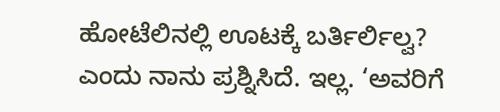ಹೋಟೆಲಿನಲ್ಲಿ ಊಟಕ್ಕೆ ಬರ್ತಿರ್ಲಿಲ್ವ? ಎಂದು ನಾನು ಪ್ರಶ್ನಿಸಿದೆ. ಇಲ್ಲ. ‘ಅವರಿಗೆ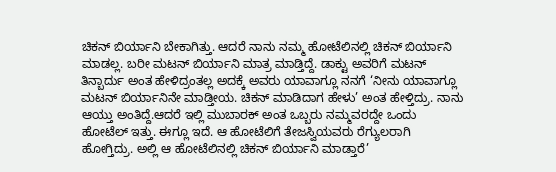ಚಿಕನ್ ಬಿರ್ಯಾನಿ ಬೇಕಾಗಿತ್ತು. ಆದರೆ ನಾನು ನಮ್ಮ ಹೋಟೆಲಿನಲ್ಲಿ ಚಿಕನ್ ಬಿರ್ಯಾನಿ ಮಾಡಲ್ಲ. ಬರೀ ಮಟನ್ ಬಿರ್ಯಾನಿ ಮಾತ್ರ ಮಾಡ್ತಿದ್ದೆ. ಡಾಕ್ಟು ಅವರಿಗೆ ಮಟನ್ ತಿನ್ಬಾರ್ದು ಅಂತ ಹೇಳಿದ್ರಂತಲ್ಲ ಅದಕ್ಕೆ ಅವರು ಯಾವಾಗ್ಲೂ ನನಗೆ ‘ನೀನು ಯಾವಾಗ್ಲೂ ಮಟನ್ ಬಿರ್ಯಾನಿನೇ ಮಾಡ್ತೀಯ. ಚಿಕನ್ ಮಾಡಿದಾಗ ಹೇಳು’ ಅಂತ ಹೇಳ್ತಿದ್ರು. ನಾನು ಆಯ್ತು ಅಂತಿದ್ದೆ.ಆದರೆ ಇಲ್ಲಿ ಮುಬಾರಕ್ ಅಂತ ಒಬ್ಬರು ನಮ್ಮವರದ್ದೇ ಒಂದು ಹೋಟೆಲ್ ಇತ್ತು. ಈಗ್ಲೂ ಇದೆ. ಆ ಹೋಟೆಲಿಗೆ ತೇಜಸ್ವಿಯವರು ರೆಗ್ಯುಲರಾಗಿ ಹೋಗ್ತಿದ್ರು. ಅಲ್ಲಿ ಆ ಹೋಟೆಲಿನಲ್ಲಿ ಚಿಕನ್ ಬಿರ್ಯಾನಿ ಮಾಡ್ತಾರೆ’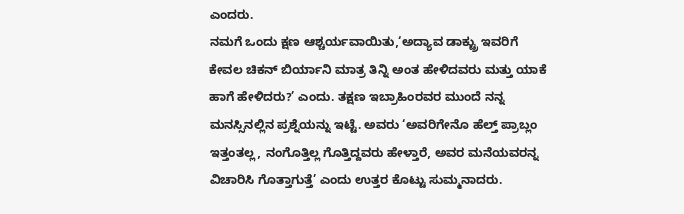ಎಂದರು.
ನಮಗೆ ಒಂದು ಕ್ಷಣ ಆಶ್ಚರ್ಯವಾಯಿತು,‘ಅದ್ಯಾವ ಡಾಕ್ಟ್ರು ಇವರಿಗೆ ಕೇವಲ ಚಿಕನ್ ಬಿರ್ಯಾನಿ ಮಾತ್ರ ತಿನ್ನಿ ಅಂತ ಹೇಳಿದವರು ಮತ್ತು ಯಾಕೆ ಹಾಗೆ ಹೇಳಿದರು?’ ಎಂದು. ತಕ್ಷಣ ಇಬ್ರಾಹಿಂರವರ ಮುಂದೆ ನನ್ನ ಮನಸ್ಸಿನಲ್ಲಿನ ಪ್ರಶ್ನೆಯನ್ನು ಇಟ್ಟೆ. ಅವರು ‘ಅವರಿಗೇನೊ ಹೆಲ್ತ್ ಪ್ರಾಬ್ಲಂ ಇತ್ತಂತಲ್ಲ, ನಂಗೊತ್ತಿಲ್ಲ ಗೊತ್ತಿದ್ದವರು ಹೇಳ್ತಾರೆ, ಅವರ ಮನೆಯವರನ್ನ ವಿಚಾರಿಸಿ ಗೊತ್ತಾಗುತ್ತೆ’ ಎಂದು ಉತ್ತರ ಕೊಟ್ಟು ಸುಮ್ಮನಾದರು.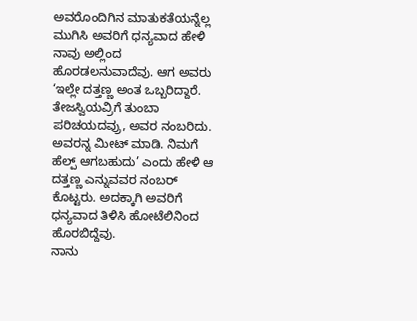ಅವರೊಂದಿಗಿನ ಮಾತುಕತೆಯನ್ನೆಲ್ಲ ಮುಗಿಸಿ ಅವರಿಗೆ ಧನ್ಯವಾದ ಹೇಳಿ ನಾವು ಅಲ್ಲಿಂದ ಹೊರಡಲನುವಾದೆವು. ಆಗ ಅವರು ‘ಇಲ್ಲೇ ದತ್ತಣ್ಣ ಅಂತ ಒಬ್ಬರಿದ್ದಾರೆ. ತೇಜಸ್ವಿಯವ್ರಿಗೆ ತುಂಬಾ ಪರಿಚಯದವ್ರು, ಅವರ ನಂಬರಿದು. ಅವರನ್ನ ಮೀಟ್ ಮಾಡಿ. ನಿಮಗೆ ಹೆಲ್ಪ್ ಆಗಬಹುದು’ ಎಂದು ಹೇಳಿ ಆ ದತ್ತಣ್ಣ ಎನ್ನುವವರ ನಂಬರ್ ಕೊಟ್ಟರು. ಅದಕ್ಕಾಗಿ ಅವರಿಗೆ ಧನ್ಯವಾದ ತಿಳಿಸಿ ಹೋಟೆಲಿನಿಂದ ಹೊರಬಿದ್ದೆವು.
ನಾನು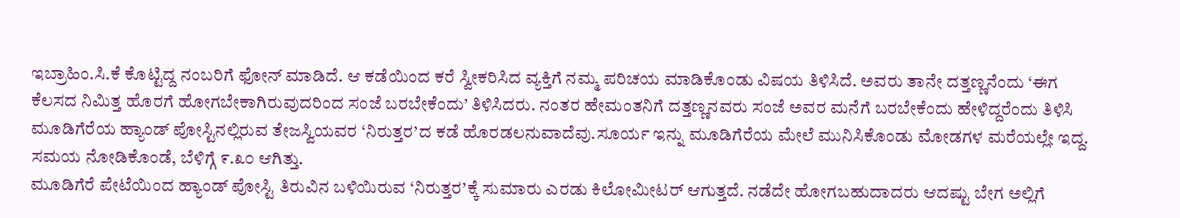ಇಬ್ರಾಹಿಂ.ಸಿ.ಕೆ ಕೊಟ್ಟಿದ್ದ ನಂಬರಿಗೆ ಫೋನ್ ಮಾಡಿದೆ. ಆ ಕಡೆಯಿಂದ ಕರೆ ಸ್ವೀಕರಿಸಿದ ವ್ಯಕ್ತಿಗೆ ನಮ್ಮ ಪರಿಚಯ ಮಾಡಿಕೊಂಡು ವಿಷಯ ತಿಳಿಸಿದೆ. ಅವರು ತಾನೇ ದತ್ತಣ್ಣನೆಂದು ‘ಈಗ ಕೆಲಸದ ನಿಮಿತ್ತ ಹೊರಗೆ ಹೋಗಬೇಕಾಗಿರುವುದರಿಂದ ಸಂಜೆ ಬರಬೇಕೆಂದು’ ತಿಳಿಸಿದರು. ನಂತರ ಹೇಮಂತನಿಗೆ ದತ್ತಣ್ಣನವರು ಸಂಜೆ ಅವರ ಮನೆಗೆ ಬರಬೇಕೆಂದು ಹೇಳಿದ್ದರೆಂದು ತಿಳಿಸಿ ಮೂಡಿಗೆರೆಯ ಹ್ಯಾಂಡ್ ಪೋಸ್ಟಿನಲ್ಲಿರುವ ತೇಜಸ್ವಿಯವರ ‘ನಿರುತ್ತರ’ದ ಕಡೆ ಹೊರಡಲನುವಾದೆವು.ಸೂರ್ಯ ಇನ್ನು ಮೂಡಿಗೆರೆಯ ಮೇಲೆ ಮುನಿಸಿಕೊಂಡು ಮೋಡಗಳ ಮರೆಯಲ್ಲೇ ಇದ್ದ.
ಸಮಯ ನೋಡಿಕೊಂಡೆ, ಬೆಳಿಗ್ಗೆ ೯.೩೦ ಆಗಿತ್ತು.
ಮೂಡಿಗೆರೆ ಪೇಟೆಯಿಂದ ಹ್ಯಾಂಡ್ ಪೋಸ್ಟಿ ತಿರುವಿನ ಬಳಿಯಿರುವ ‘ನಿರುತ್ತರ’ಕ್ಕೆ ಸುಮಾರು ಎರಡು ಕಿಲೋಮೀಟರ್ ಆಗುತ್ತದೆ. ನಡೆದೇ ಹೋಗಬಹುದಾದರು ಆದಷ್ಟು ಬೇಗ ಅಲ್ಲಿಗೆ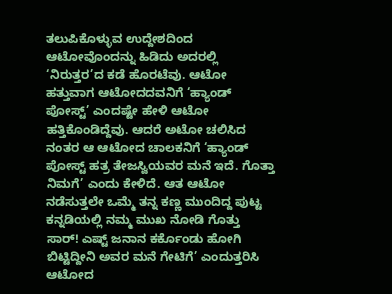ತಲುಪಿಕೊಳ್ಳುವ ಉದ್ದೇಶದಿಂದ ಆಟೋವೊಂದನ್ನು ಹಿಡಿದು ಅದರಲ್ಲಿ ‘ನಿರುತ್ತರ’ದ ಕಡೆ ಹೊರಟೆವು. ಆಟೋ ಹತ್ತುವಾಗ ಆಟೋದದವನಿಗೆ ‘ಹ್ಯಾಂಡ್ ಪೋಸ್ಟ್’ ಎಂದಷ್ಟೇ ಹೇಳಿ ಆಟೋ ಹತ್ತಿಕೊಂಡಿದ್ದೆವು. ಆದರೆ ಅಟೋ ಚಲಿಸಿದ ನಂತರ ಆ ಆಟೋದ ಚಾಲಕನಿಗೆ ‘ಹ್ಯಾಂಡ್ ಪೋಸ್ಟ್ ಹತ್ರ ತೇಜಸ್ವಿಯವರ ಮನೆ ಇದೆ. ಗೊತ್ತಾ ನಿಮಗೆ’ ಎಂದು ಕೇಳಿದೆ. ಆತ ಆಟೋ ನಡೆಸುತ್ತಲೇ ಒಮ್ಮೆ ತನ್ನ ಕಣ್ಣ ಮುಂದಿದ್ದ ಪುಟ್ಟ ಕನ್ನಡಿಯಲ್ಲಿ ನಮ್ಮ ಮುಖ ನೋಡಿ ಗೊತ್ತು ಸಾರ್! ಎಷ್ಟ್ ಜನಾನ ಕರ್ಕೊಂಡು ಹೋಗಿ ಬಿಟ್ಟಿದ್ದೀನಿ ಅವರ ಮನೆ ಗೇಟಿಗೆ’ ಎಂದುತ್ತರಿಸಿ ಆಟೋದ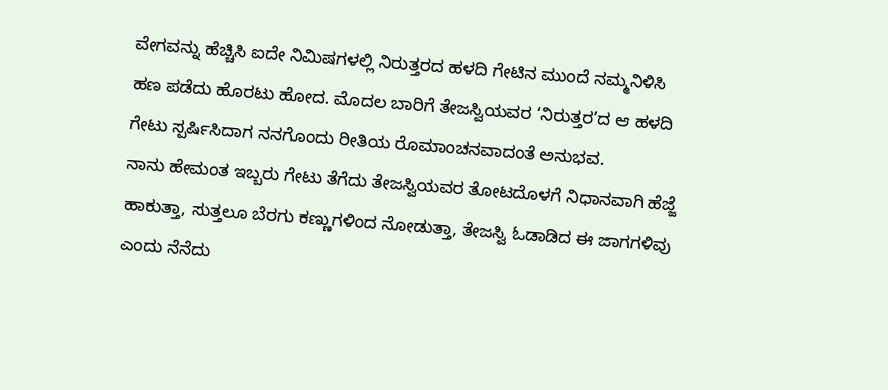ವೇಗವನ್ನು ಹೆಚ್ಚಿಸಿ ಐದೇ ನಿಮಿಷಗಳಲ್ಲಿ ನಿರುತ್ತರದ ಹಳದಿ ಗೇಟಿನ ಮುಂದೆ ನಮ್ಮನಿಳಿಸಿ ಹಣ ಪಡೆದು ಹೊರಟು ಹೋದ. ಮೊದಲ ಬಾರಿಗೆ ತೇಜಸ್ವಿಯವರ ‘ನಿರುತ್ತರ’ದ ಆ ಹಳದಿ ಗೇಟು ಸ್ಪರ್ಷಿಸಿದಾಗ ನನಗೊಂದು ರೀತಿಯ ರೊಮಾಂಚನವಾದಂತೆ ಅನುಭವ.
ನಾನು ಹೇಮಂತ ಇಬ್ಬರು ಗೇಟು ತೆಗೆದು ತೇಜಸ್ವಿಯವರ ತೋಟದೊಳಗೆ ನಿಧಾನವಾಗಿ ಹೆಜ್ಜೆ ಹಾಕುತ್ತಾ, ಸುತ್ತಲೂ ಬೆರಗು ಕಣ್ಣುಗಳಿಂದ ನೋಡುತ್ತಾ, ತೇಜಸ್ವಿ ಓಡಾಡಿದ ಈ ಜಾಗಗಳಿವು ಎಂದು ನೆನೆದು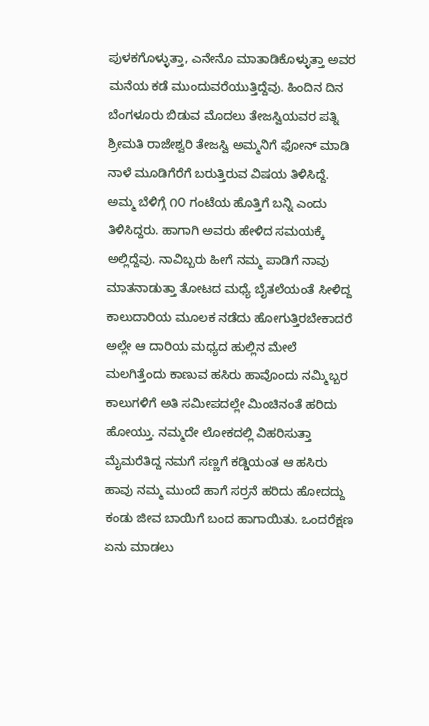ಪುಳಕಗೊಳ್ಳುತ್ತಾ, ಎನೇನೊ ಮಾತಾಡಿಕೊಳ್ಳುತ್ತಾ ಅವರ ಮನೆಯ ಕಡೆ ಮುಂದುವರೆಯುತ್ತಿದ್ದೆವು. ಹಿಂದಿನ ದಿನ ಬೆಂಗಳೂರು ಬಿಡುವ ಮೊದಲು ತೇಜಸ್ವಿಯವರ ಪತ್ನಿ ಶ್ರೀಮತಿ ರಾಜೇಶ್ವರಿ ತೇಜಸ್ವಿ ಅಮ್ಮನಿಗೆ ಫೋನ್ ಮಾಡಿ ನಾಳೆ ಮೂಡಿಗೆರೆಗೆ ಬರುತ್ತಿರುವ ವಿಷಯ ತಿಳಿಸಿದ್ದೆ. ಅಮ್ಮ ಬೆಳಿಗ್ಗೆ ೧೦ ಗಂಟೆಯ ಹೊತ್ತಿಗೆ ಬನ್ನಿ ಎಂದು ತಿಳಿಸಿದ್ದರು. ಹಾಗಾಗಿ ಅವರು ಹೇಳಿದ ಸಮಯಕ್ಕೆ ಅಲ್ಲಿದ್ದೆವು. ನಾವಿಬ್ಬರು ಹೀಗೆ ನಮ್ಮ ಪಾಡಿಗೆ ನಾವು ಮಾತನಾಡುತ್ತಾ ತೋಟದ ಮಧ್ಯೆ ಬೈತಲೆಯಂತೆ ಸೀಳಿದ್ದ ಕಾಲುದಾರಿಯ ಮೂಲಕ ನಡೆದು ಹೋಗುತ್ತಿರಬೇಕಾದರೆ ಅಲ್ಲೇ ಆ ದಾರಿಯ ಮಧ್ಯದ ಹುಲ್ಲಿನ ಮೇಲೆ ಮಲಗಿತ್ತೆಂದು ಕಾಣುವ ಹಸಿರು ಹಾವೊಂದು ನಮ್ಮಿಬ್ಬರ ಕಾಲುಗಳಿಗೆ ಅತಿ ಸಮೀಪದಲ್ಲೇ ಮಿಂಚಿನಂತೆ ಹರಿದು ಹೋಯ್ತು. ನಮ್ಮದೇ ಲೋಕದಲ್ಲಿ ವಿಹರಿಸುತ್ತಾ ಮೈಮರೆತಿದ್ದ ನಮಗೆ ಸಣ್ಣಗೆ ಕಡ್ಡಿಯಂತ ಆ ಹಸಿರು ಹಾವು ನಮ್ಮ ಮುಂದೆ ಹಾಗೆ ಸರ್ರನೆ ಹರಿದು ಹೋದದ್ದು ಕಂಡು ಜೀವ ಬಾಯಿಗೆ ಬಂದ ಹಾಗಾಯಿತು. ಒಂದರೆಕ್ಷಣ ಏನು ಮಾಡಲು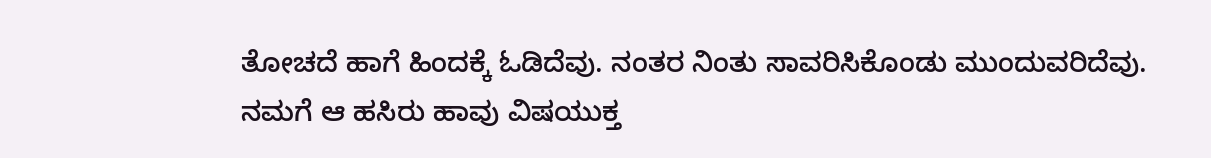ತೋಚದೆ ಹಾಗೆ ಹಿಂದಕ್ಕೆ ಓಡಿದೆವು. ನಂತರ ನಿಂತು ಸಾವರಿಸಿಕೊಂಡು ಮುಂದುವರಿದೆವು. ನಮಗೆ ಆ ಹಸಿರು ಹಾವು ವಿಷಯುಕ್ತ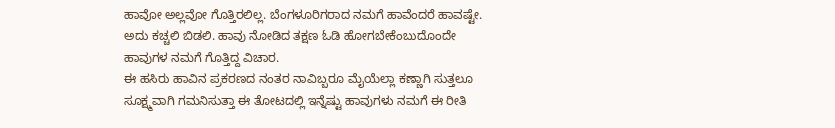ಹಾವೋ ಅಲ್ಲವೋ ಗೊತ್ತಿರಲಿಲ್ಲ. ಬೆಂಗಳೂರಿಗರಾದ ನಮಗೆ ಹಾವೆಂದರೆ ಹಾವಷ್ಟೇ. ಅದು ಕಚ್ಚಲಿ ಬಿಡಲಿ. ಹಾವು ನೋಡಿದ ತಕ್ಷಣ ಓಡಿ ಹೋಗಬೇಕೆಂಬುದೊಂದೇ ಹಾವುಗಳ ನಮಗೆ ಗೊತ್ತಿದ್ದ ವಿಚಾರ.
ಈ ಹಸಿರು ಹಾವಿನ ಪ್ರಕರಣದ ನಂತರ ನಾವಿಬ್ಬರೂ ಮೈಯೆಲ್ಲಾ ಕಣ್ಣಾಗಿ ಸುತ್ತಲೂ ಸೂಕ್ಷ್ಮವಾಗಿ ಗಮನಿಸುತ್ತಾ ಈ ತೋಟದಲ್ಲಿ ಇನ್ನೆಷ್ಟು ಹಾವುಗಳು ನಮಗೆ ಈ ರೀತಿ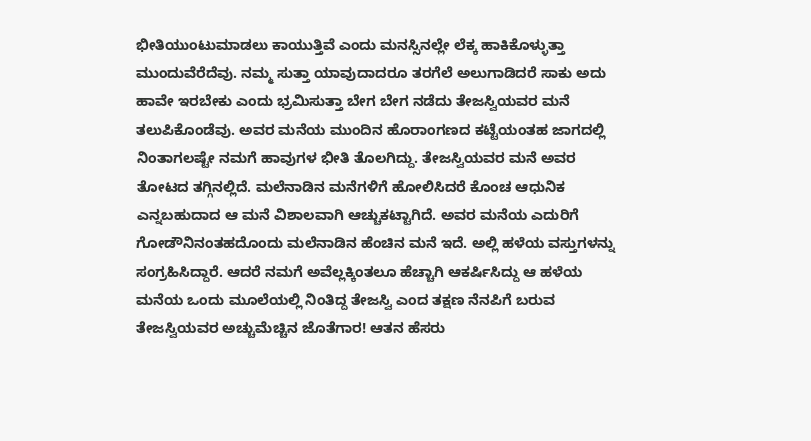ಭೀತಿಯುಂಟುಮಾಡಲು ಕಾಯುತ್ತಿವೆ ಎಂದು ಮನಸ್ಸಿನಲ್ಲೇ ಲೆಕ್ಕ ಹಾಕಿಕೊಳ್ಳುತ್ತಾ ಮುಂದುವೆರೆದೆವು. ನಮ್ಮ ಸುತ್ತಾ ಯಾವುದಾದರೂ ತರಗೆಲೆ ಅಲುಗಾಡಿದರೆ ಸಾಕು ಅದು ಹಾವೇ ಇರಬೇಕು ಎಂದು ಭ್ರಮಿಸುತ್ತಾ ಬೇಗ ಬೇಗ ನಡೆದು ತೇಜಸ್ವಿಯವರ ಮನೆ ತಲುಪಿಕೊಂಡೆವು. ಅವರ ಮನೆಯ ಮುಂದಿನ ಹೊರಾಂಗಣದ ಕಟ್ಟೆಯಂತಹ ಜಾಗದಲ್ಲಿ ನಿಂತಾಗಲಷ್ಟೇ ನಮಗೆ ಹಾವುಗಳ ಭೀತಿ ತೊಲಗಿದ್ದು. ತೇಜಸ್ವಿಯವರ ಮನೆ ಅವರ ತೋಟದ ತಗ್ಗಿನಲ್ಲಿದೆ. ಮಲೆನಾಡಿನ ಮನೆಗಳಿಗೆ ಹೋಲಿಸಿದರೆ ಕೊಂಚ ಆಧುನಿಕ ಎನ್ನಬಹುದಾದ ಆ ಮನೆ ವಿಶಾಲವಾಗಿ ಆಚ್ಚುಕಟ್ಟಾಗಿದೆ. ಅವರ ಮನೆಯ ಎದುರಿಗೆ ಗೋಡೌನಿನಂತಹದೊಂದು ಮಲೆನಾಡಿನ ಹೆಂಚಿನ ಮನೆ ಇದೆ. ಅಲ್ಲಿ ಹಳೆಯ ವಸ್ತುಗಳನ್ನು ಸಂಗ್ರಹಿಸಿದ್ದಾರೆ. ಆದರೆ ನಮಗೆ ಅವೆಲ್ಲಕ್ಕಿಂತಲೂ ಹೆಚ್ಚಾಗಿ ಆಕರ್ಷಿಸಿದ್ದು ಆ ಹಳೆಯ ಮನೆಯ ಒಂದು ಮೂಲೆಯಲ್ಲಿ ನಿಂತಿದ್ದ ತೇಜಸ್ವಿ ಎಂದ ತಕ್ಷಣ ನೆನಪಿಗೆ ಬರುವ ತೇಜಸ್ವಿಯವರ ಅಚ್ಚುಮೆಚ್ಚಿನ ಜೊತೆಗಾರ! ಆತನ ಹೆಸರು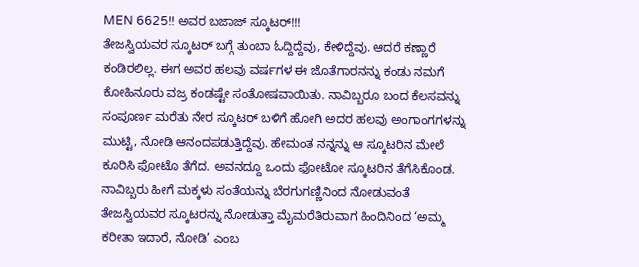MEN 6625!! ಅವರ ಬಜಾಜ್ ಸ್ಕೂಟರ್!!!
ತೇಜಸ್ವಿಯವರ ಸ್ಕೂಟರ್ ಬಗ್ಗೆ ತುಂಬಾ ಓದ್ದಿದ್ದೆವು, ಕೇಳಿದ್ದೆವು. ಆದರೆ ಕಣ್ಣಾರೆ ಕಂಡಿರಲಿಲ್ಲ. ಈಗ ಅವರ ಹಲವು ವರ್ಷಗಳ ಈ ಜೊತೆಗಾರನನ್ನು ಕಂಡು ನಮಗೆ ಕೋಹಿನೂರು ವಜ್ರ ಕಂಡಷ್ಟೇ ಸಂತೋಷವಾಯಿತು. ನಾವಿಬ್ಬರೂ ಬಂದ ಕೆಲಸವನ್ನು ಸಂಪೂರ್ಣ ಮರೆತು ನೇರ ಸ್ಕೂಟರ್ ಬಳಿಗೆ ಹೋಗಿ ಅದರ ಹಲವು ಅಂಗಾಂಗಗಳನ್ನು ಮುಟ್ಟಿ, ನೋಡಿ ಆನಂದಪಡುತ್ತಿದ್ದೆವು. ಹೇಮಂತ ನನ್ನನ್ನು ಆ ಸ್ಕೂಟರಿನ ಮೇಲೆ ಕೂರಿಸಿ ಫೋಟೊ ತೆಗೆದ. ಅವನದ್ದೂ ಒಂದು ಫೋಟೋ ಸ್ಕೂಟರಿನ ತೆಗೆಸಿಕೊಂಡ. ನಾವಿಬ್ಬರು ಹೀಗೆ ಮಕ್ಕಳು ಸಂತೆಯನ್ನು ಬೆರಗುಗಣ್ಣಿನಿಂದ ನೋಡುವಂತೆ ತೇಜಸ್ವಿಯವರ ಸ್ಕೂಟರನ್ನು ನೋಡುತ್ತಾ ಮೈಮರೆತಿರುವಾಗ ಹಿಂದಿನಿಂದ ‘ಅಮ್ಮ ಕರೀತಾ ಇದಾರೆ, ನೋಡಿ’ ಎಂಬ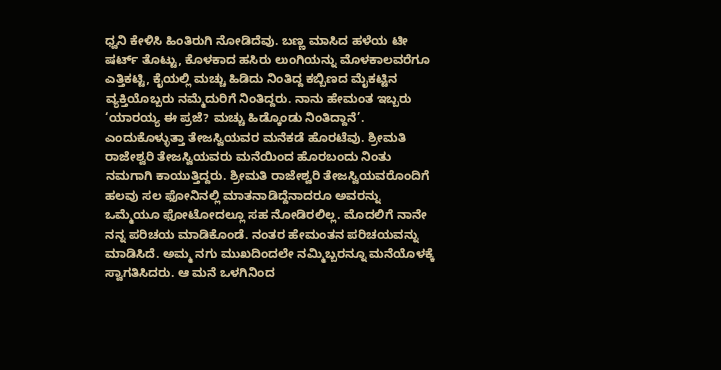ಧ್ವನಿ ಕೇಳಿಸಿ ಹಿಂತಿರುಗಿ ನೋಡಿದೆವು. ಬಣ್ಣ ಮಾಸಿದ ಹಳೆಯ ಟೀ ಷರ್ಟ್ ತೊಟ್ಟು, ಕೊಳಕಾದ ಹಸಿರು ಲುಂಗಿಯನ್ನು ಮೊಳಕಾಲವರೆಗೂ ಎತ್ತಿಕಟ್ಟಿ, ಕೈಯಲ್ಲಿ ಮಚ್ಚು ಹಿಡಿದು ನಿಂತಿದ್ದ ಕಬ್ಬಿಣದ ಮೈಕಟ್ಟಿನ ವ್ಯಕ್ತಿಯೊಬ್ಬರು ನಮ್ಮೆದುರಿಗೆ ನಿಂತಿದ್ದರು. ನಾನು ಹೇಮಂತ ಇಬ್ಬರು ‘ಯಾರಯ್ಯ ಈ ಪ್ರಜೆ? ಮಚ್ಚು ಹಿಡ್ಕೊಂಡು ನಿಂತಿದ್ದಾನೆ’. ಎಂದುಕೊಳ್ಳುತ್ತಾ ತೇಜಸ್ವಿಯವರ ಮನೆಕಡೆ ಹೊರಟೆವು. ಶ್ರೀಮತಿ ರಾಜೇಶ್ವರಿ ತೇಜಸ್ವಿಯವರು ಮನೆಯಿಂದ ಹೊರಬಂದು ನಿಂತು ನಮಗಾಗಿ ಕಾಯುತ್ತಿದ್ದರು. ಶ್ರೀಮತಿ ರಾಜೇಶ್ವರಿ ತೇಜಸ್ವಿಯವರೊಂದಿಗೆ ಹಲವು ಸಲ ಫೋನಿನಲ್ಲಿ ಮಾತನಾಡಿದ್ದೆನಾದರೂ ಅವರನ್ನು ಒಮ್ಮೆಯೂ ಫೋಟೋದಲ್ಲೂ ಸಹ ನೋಡಿರಲಿಲ್ಲ. ಮೊದಲಿಗೆ ನಾನೇ ನನ್ನ ಪರಿಚಯ ಮಾಡಿಕೊಂಡೆ. ನಂತರ ಹೇಮಂತನ ಪರಿಚಯವನ್ನು ಮಾಡಿಸಿದೆ. ಅಮ್ಮ ನಗು ಮುಖದಿಂದಲೇ ನಮ್ಮಿಬ್ಬರನ್ನೂ ಮನೆಯೊಳಕ್ಕೆ ಸ್ವಾಗತಿಸಿದರು. ಆ ಮನೆ ಒಳಗಿನಿಂದ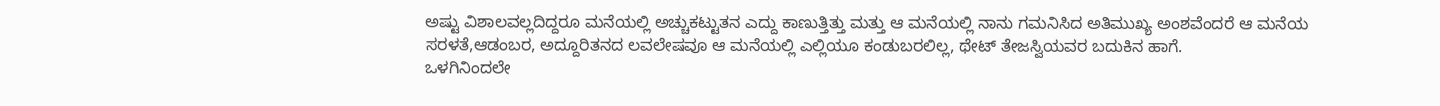ಅಷ್ಟು ವಿಶಾಲವಲ್ಲದಿದ್ದರೂ ಮನೆಯಲ್ಲಿ ಅಚ್ಚುಕಟ್ಟುತನ ಎದ್ದು ಕಾಣುತ್ತಿತ್ತು ಮತ್ತು ಆ ಮನೆಯಲ್ಲಿ ನಾನು ಗಮನಿಸಿದ ಅತಿಮುಖ್ಯ ಅಂಶವೆಂದರೆ ಆ ಮನೆಯ ಸರಳತೆ,ಆಡಂಬರ, ಅದ್ದೂರಿತನದ ಲವಲೇಷವೂ ಆ ಮನೆಯಲ್ಲಿ ಎಲ್ಲಿಯೂ ಕಂಡುಬರಲಿಲ್ಲ, ಥೇಟ್ ತೇಜಸ್ವಿಯವರ ಬದುಕಿನ ಹಾಗೆ.
ಒಳಗಿನಿಂದಲೇ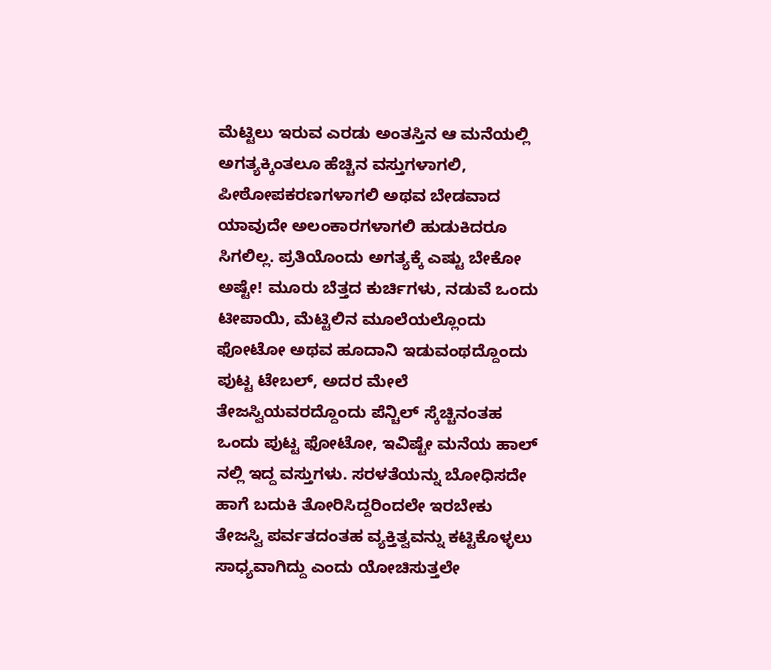ಮೆಟ್ಟಿಲು ಇರುವ ಎರಡು ಅಂತಸ್ತಿನ ಆ ಮನೆಯಲ್ಲಿ ಅಗತ್ಯಕ್ಕಿಂತಲೂ ಹೆಚ್ಚಿನ ವಸ್ತುಗಳಾಗಲಿ, ಪೀಠೋಪಕರಣಗಳಾಗಲಿ ಅಥವ ಬೇಡವಾದ ಯಾವುದೇ ಅಲಂಕಾರಗಳಾಗಲಿ ಹುಡುಕಿದರೂ ಸಿಗಲಿಲ್ಲ. ಪ್ರತಿಯೊಂದು ಅಗತ್ಯಕ್ಕೆ ಎಷ್ಟು ಬೇಕೋ ಅಷ್ಟೇ! ಮೂರು ಬೆತ್ತದ ಕುರ್ಚಿಗಳು, ನಡುವೆ ಒಂದು ಟೀಪಾಯಿ, ಮೆಟ್ಟಿಲಿನ ಮೂಲೆಯಲ್ಲೊಂದು ಫೋಟೋ ಅಥವ ಹೂದಾನಿ ಇಡುವಂಥದ್ದೊಂದು ಪುಟ್ಟ ಟೇಬಲ್, ಅದರ ಮೇಲೆ ತೇಜಸ್ವಿಯವರದ್ದೊಂದು ಪೆನ್ಚಿಲ್ ಸ್ಕೆಚ್ಚಿನಂತಹ ಒಂದು ಪುಟ್ಟ ಫೋಟೋ, ಇವಿಷ್ಟೇ ಮನೆಯ ಹಾಲ್ ನಲ್ಲಿ ಇದ್ದ ವಸ್ತುಗಳು. ಸರಳತೆಯನ್ನು ಬೋಧಿಸದೇ ಹಾಗೆ ಬದುಕಿ ತೋರಿಸಿದ್ದರಿಂದಲೇ ಇರಬೇಕು ತೇಜಸ್ವಿ ಪರ್ವತದಂತಹ ವ್ಯಕ್ತಿತ್ವವನ್ನು ಕಟ್ಟಿಕೊಳ್ಳಲು ಸಾಧ್ಯವಾಗಿದ್ದು ಎಂದು ಯೋಚಿಸುತ್ತಲೇ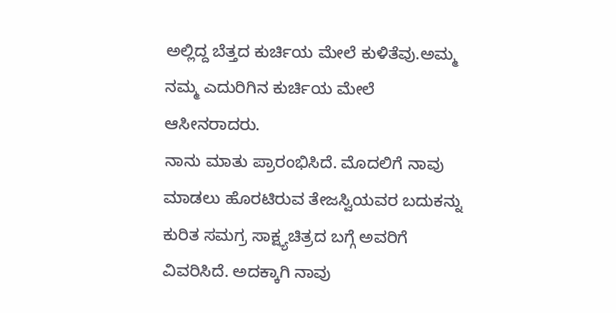ಅಲ್ಲಿದ್ದ ಬೆತ್ತದ ಕುರ್ಚಿಯ ಮೇಲೆ ಕುಳಿತೆವು.ಅಮ್ಮ ನಮ್ಮ ಎದುರಿಗಿನ ಕುರ್ಚಿಯ ಮೇಲೆ ಆಸೀನರಾದರು.
ನಾನು ಮಾತು ಪ್ರಾರಂಭಿಸಿದೆ. ಮೊದಲಿಗೆ ನಾವು ಮಾಡಲು ಹೊರಟಿರುವ ತೇಜಸ್ವಿಯವರ ಬದುಕನ್ನು ಕುರಿತ ಸಮಗ್ರ ಸಾಕ್ಷ್ಯಚಿತ್ರದ ಬಗ್ಗೆ ಅವರಿಗೆ ವಿವರಿಸಿದೆ. ಅದಕ್ಕಾಗಿ ನಾವು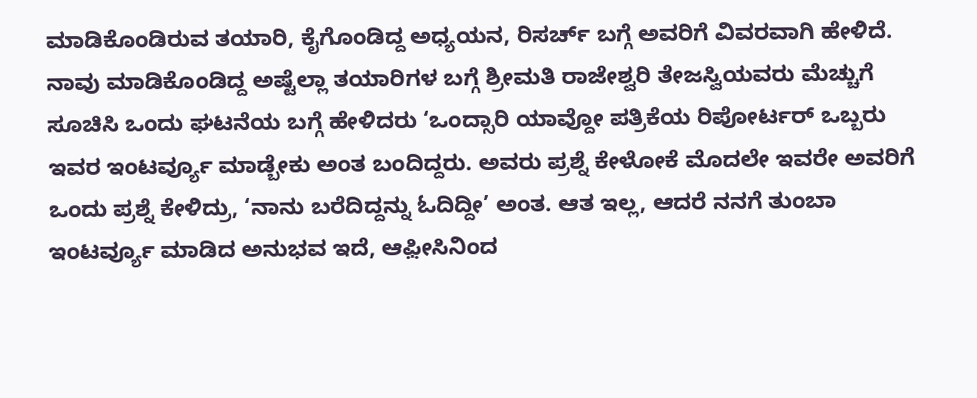ಮಾಡಿಕೊಂಡಿರುವ ತಯಾರಿ, ಕೈಗೊಂಡಿದ್ದ ಅಧ್ಯಯನ, ರಿಸರ್ಚ್ ಬಗ್ಗೆ ಅವರಿಗೆ ವಿವರವಾಗಿ ಹೇಳಿದೆ. ನಾವು ಮಾಡಿಕೊಂಡಿದ್ದ ಅಷ್ಟೆಲ್ಲಾ ತಯಾರಿಗಳ ಬಗ್ಗೆ ಶ್ರೀಮತಿ ರಾಜೇಶ್ವರಿ ತೇಜಸ್ವಿಯವರು ಮೆಚ್ಚುಗೆ ಸೂಚಿಸಿ ಒಂದು ಘಟನೆಯ ಬಗ್ಗೆ ಹೇಳಿದರು ‘ಒಂದ್ಸಾರಿ ಯಾವ್ದೋ ಪತ್ರಿಕೆಯ ರಿಪೋರ್ಟರ್ ಒಬ್ಬರು ಇವರ ಇಂಟರ್ವ್ಯೂ ಮಾಡ್ಬೇಕು ಅಂತ ಬಂದಿದ್ದರು. ಅವರು ಪ್ರಶ್ನೆ ಕೇಳೋಕೆ ಮೊದಲೇ ಇವರೇ ಅವರಿಗೆ ಒಂದು ಪ್ರಶ್ನೆ ಕೇಳಿದ್ರು, ‘ನಾನು ಬರೆದಿದ್ದನ್ನು ಓದಿದ್ದೀ’ ಅಂತ. ಆತ ಇಲ್ಲ, ಆದರೆ ನನಗೆ ತುಂಬಾ ಇಂಟರ್ವ್ಯೂ ಮಾಡಿದ ಅನುಭವ ಇದೆ, ಆಫ಼ೀಸಿನಿಂದ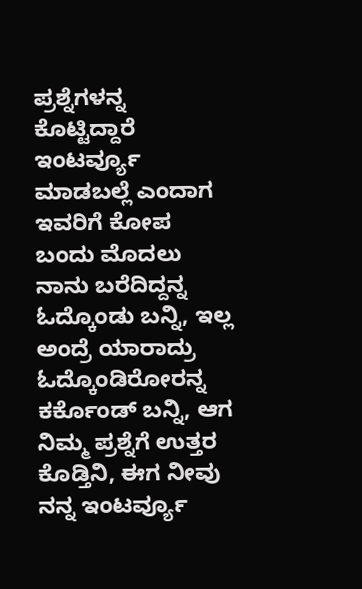ಪ್ರಶ್ನೆಗಳನ್ನ ಕೊಟ್ಟಿದ್ದಾರೆ ಇಂಟರ್ವ್ಯೂ ಮಾಡಬಲ್ಲೆ ಎಂದಾಗ ಇವರಿಗೆ ಕೋಪ ಬಂದು ಮೊದಲು ನಾನು ಬರೆದಿದ್ದನ್ನ ಓದ್ಕೊಂಡು ಬನ್ನಿ, ಇಲ್ಲ ಅಂದ್ರೆ ಯಾರಾದ್ರು ಓದ್ಕೊಂಡಿರೋರನ್ನ ಕರ್ಕೊಂಡ್ ಬನ್ನಿ, ಆಗ ನಿಮ್ಮ ಪ್ರಶ್ನೆಗೆ ಉತ್ತರ ಕೊಡ್ತಿನಿ, ಈಗ ನೀವು ನನ್ನ ಇಂಟರ್ವ್ಯೂ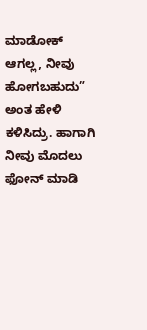ಮಾಡೋಕ್ ಆಗಲ್ಲ, ನೀವು ಹೋಗಬಹುದು” ಅಂತ ಹೇಳಿ ಕಳಿಸಿದ್ರು. ಹಾಗಾಗಿ ನೀವು ಮೊದಲು ಫೋನ್ ಮಾಡಿ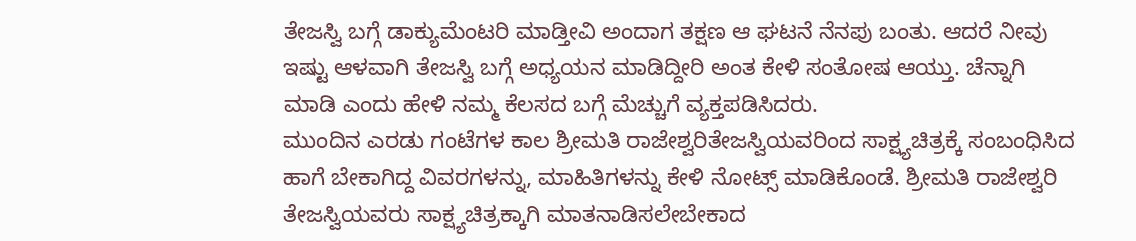ತೇಜಸ್ವಿ ಬಗ್ಗೆ ಡಾಕ್ಯುಮೆಂಟರಿ ಮಾಡ್ತೀವಿ ಅಂದಾಗ ತಕ್ಷಣ ಆ ಘಟನೆ ನೆನಪು ಬಂತು. ಆದರೆ ನೀವು ಇಷ್ಟು ಆಳವಾಗಿ ತೇಜಸ್ವಿ ಬಗ್ಗೆ ಅಧ್ಯಯನ ಮಾಡಿದ್ದೀರಿ ಅಂತ ಕೇಳಿ ಸಂತೋಷ ಆಯ್ತು. ಚೆನ್ನಾಗಿ ಮಾಡಿ ಎಂದು ಹೇಳಿ ನಮ್ಮ ಕೆಲಸದ ಬಗ್ಗೆ ಮೆಚ್ಚುಗೆ ವ್ಯಕ್ತಪಡಿಸಿದರು.
ಮುಂದಿನ ಎರಡು ಗಂಟೆಗಳ ಕಾಲ ಶ್ರೀಮತಿ ರಾಜೇಶ್ವರಿತೇಜಸ್ವಿಯವರಿಂದ ಸಾಕ್ಷ್ಯಚಿತ್ರಕ್ಕೆ ಸಂಬಂಧಿಸಿದ ಹಾಗೆ ಬೇಕಾಗಿದ್ದ ವಿವರಗಳನ್ನು, ಮಾಹಿತಿಗಳನ್ನು ಕೇಳಿ ನೋಟ್ಸ್ ಮಾಡಿಕೊಂಡೆ. ಶ್ರೀಮತಿ ರಾಜೇಶ್ವರಿ ತೇಜಸ್ವಿಯವರು ಸಾಕ್ಷ್ಯಚಿತ್ರಕ್ಕಾಗಿ ಮಾತನಾಡಿಸಲೇಬೇಕಾದ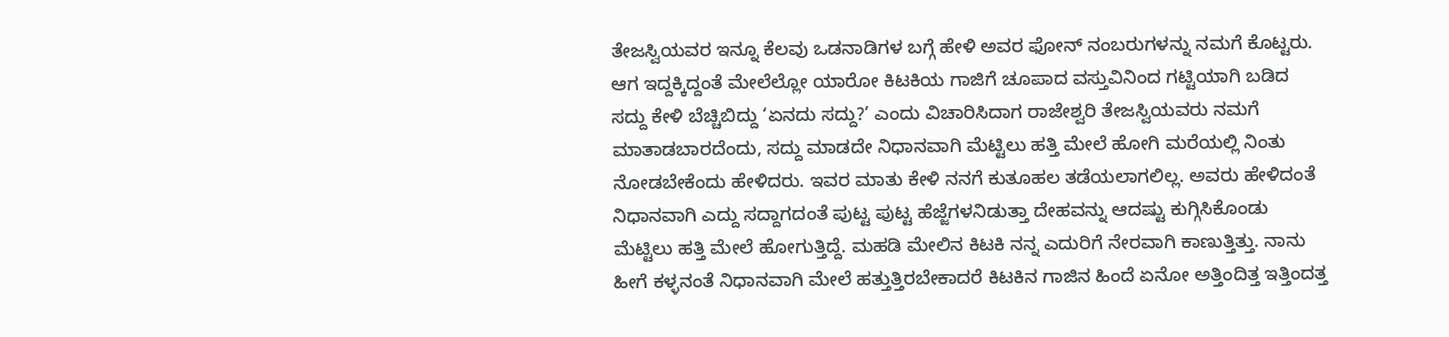ತೇಜಸ್ವಿಯವರ ಇನ್ನೂ ಕೆಲವು ಒಡನಾಡಿಗಳ ಬಗ್ಗೆ ಹೇಳಿ ಅವರ ಫೋನ್ ನಂಬರುಗಳನ್ನು ನಮಗೆ ಕೊಟ್ಟರು. ಆಗ ಇದ್ದಕ್ಕಿದ್ದಂತೆ ಮೇಲೆಲ್ಲೋ ಯಾರೋ ಕಿಟಕಿಯ ಗಾಜಿಗೆ ಚೂಪಾದ ವಸ್ತುವಿನಿಂದ ಗಟ್ಟಿಯಾಗಿ ಬಡಿದ ಸದ್ದು ಕೇಳಿ ಬೆಚ್ಚಿಬಿದ್ದು ‘ಏನದು ಸದ್ದು?’ ಎಂದು ವಿಚಾರಿಸಿದಾಗ ರಾಜೇಶ್ವರಿ ತೇಜಸ್ವಿಯವರು ನಮಗೆ ಮಾತಾಡಬಾರದೆಂದು, ಸದ್ದು ಮಾಡದೇ ನಿಧಾನವಾಗಿ ಮೆಟ್ಟಿಲು ಹತ್ತಿ ಮೇಲೆ ಹೋಗಿ ಮರೆಯಲ್ಲಿ ನಿಂತು ನೋಡಬೇಕೆಂದು ಹೇಳಿದರು. ಇವರ ಮಾತು ಕೇಳಿ ನನಗೆ ಕುತೂಹಲ ತಡೆಯಲಾಗಲಿಲ್ಲ. ಅವರು ಹೇಳಿದಂತೆ ನಿಧಾನವಾಗಿ ಎದ್ದು ಸದ್ದಾಗದಂತೆ ಪುಟ್ಟ ಪುಟ್ಟ ಹೆಜ್ಜೆಗಳನಿಡುತ್ತಾ ದೇಹವನ್ನು ಆದಷ್ಟು ಕುಗ್ಗಿಸಿಕೊಂಡು ಮೆಟ್ಟಿಲು ಹತ್ತಿ ಮೇಲೆ ಹೋಗುತ್ತಿದ್ದೆ. ಮಹಡಿ ಮೇಲಿನ ಕಿಟಕಿ ನನ್ನ ಎದುರಿಗೆ ನೇರವಾಗಿ ಕಾಣುತ್ತಿತ್ತು. ನಾನು ಹೀಗೆ ಕಳ್ಳನಂತೆ ನಿಧಾನವಾಗಿ ಮೇಲೆ ಹತ್ತುತ್ತಿರಬೇಕಾದರೆ ಕಿಟಕಿನ ಗಾಜಿನ ಹಿಂದೆ ಏನೋ ಅತ್ತಿಂದಿತ್ತ ಇತ್ತಿಂದತ್ತ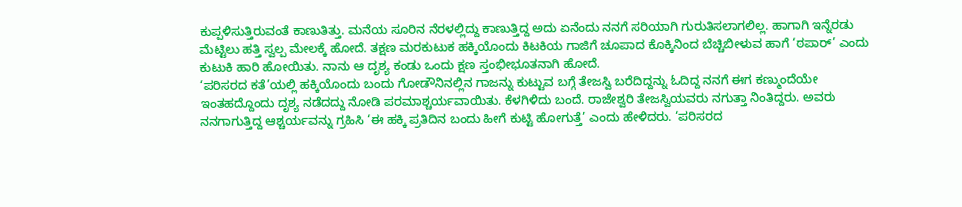ಕುಪ್ಪಳಿಸುತ್ತಿರುವಂತೆ ಕಾಣುತಿತ್ತು. ಮನೆಯ ಸೂರಿನ ನೆರಳಲ್ಲಿದ್ದು ಕಾಣುತ್ತಿದ್ದ ಅದು ಏನೆಂದು ನನಗೆ ಸರಿಯಾಗಿ ಗುರುತಿಸಲಾಗಲಿಲ್ಲ. ಹಾಗಾಗಿ ಇನ್ನೆರಡು ಮೆಟ್ಟಿಲು ಹತ್ತಿ ಸ್ವಲ್ಪ ಮೇಲಕ್ಕೆ ಹೋದೆ. ತಕ್ಷಣ ಮರಕುಟುಕ ಹಕ್ಕಿಯೊಂದು ಕಿಟಕಿಯ ಗಾಜಿಗೆ ಚೂಪಾದ ಕೊಕ್ಕಿನಿಂದ ಬೆಚ್ಚಿಬೀಳುವ ಹಾಗೆ ‘ಠಪಾರ್’ ಎಂದು ಕುಟುಕಿ ಹಾರಿ ಹೋಯಿತು. ನಾನು ಆ ದೃಶ್ಯ ಕಂಡು ಒಂದು ಕ್ಷಣ ಸ್ತಂಭೀಭೂತನಾಗಿ ಹೋದೆ.
‘ಪರಿಸರದ ಕತೆ’ಯಲ್ಲಿ ಹಕ್ಕಿಯೊಂದು ಬಂದು ಗೋಡೌನಿನಲ್ಲಿನ ಗಾಜನ್ನು ಕುಟ್ಟುವ ಬಗ್ಗೆ ತೇಜಸ್ವಿ ಬರೆದಿದ್ದನ್ನು ಓದಿದ್ದ ನನಗೆ ಈಗ ಕಣ್ಮುಂದೆಯೇ ಇಂತಹದ್ದೊಂದು ದೃಶ್ಯ ನಡೆದದ್ದು ನೋಡಿ ಪರಮಾಶ್ಚರ್ಯವಾಯಿತು. ಕೆಳಗಿಳಿದು ಬಂದೆ. ರಾಜೇಶ್ವರಿ ತೇಜಸ್ವಿಯವರು ನಗುತ್ತಾ ನಿಂತಿದ್ದರು. ಅವರು ನನಗಾಗುತ್ತಿದ್ದ ಆಶ್ಚರ್ಯವನ್ನು ಗ್ರಹಿಸಿ ‘ಈ ಹಕ್ಕಿ ಪ್ರತಿದಿನ ಬಂದು ಹೀಗೆ ಕುಟ್ಟಿ ಹೋಗುತ್ತೆ’ ಎಂದು ಹೇಳಿದರು. ‘ಪರಿಸರದ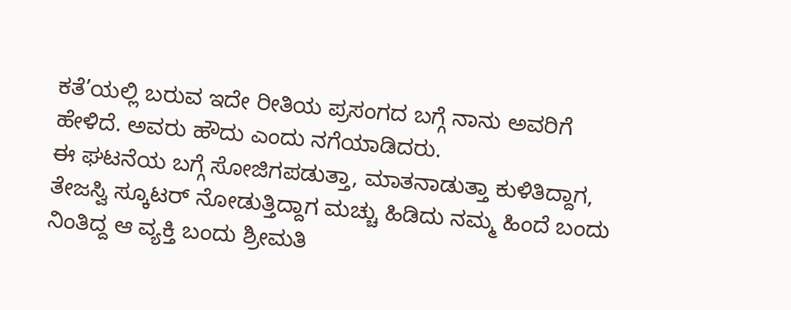ಕತೆ’ಯಲ್ಲಿ ಬರುವ ಇದೇ ರೀತಿಯ ಪ್ರಸಂಗದ ಬಗ್ಗೆ ನಾನು ಅವರಿಗೆ ಹೇಳಿದೆ. ಅವರು ಹೌದು ಎಂದು ನಗೆಯಾಡಿದರು.
ಈ ಘಟನೆಯ ಬಗ್ಗೆ ಸೋಜಿಗಪಡುತ್ತಾ, ಮಾತನಾಡುತ್ತಾ ಕುಳಿತಿದ್ದಾಗ, ತೇಜಸ್ವಿ ಸ್ಕೂಟರ್ ನೋಡುತ್ತಿದ್ದಾಗ ಮಚ್ಚು ಹಿಡಿದು ನಮ್ಮ ಹಿಂದೆ ಬಂದು ನಿಂತಿದ್ದ ಆ ವ್ಯಕ್ತಿ ಬಂದು ಶ್ರೀಮತಿ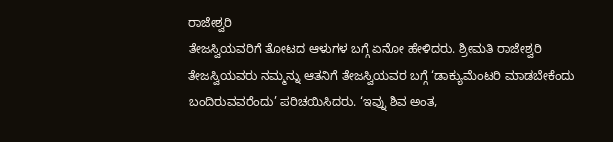ರಾಜೇಶ್ವರಿ
ತೇಜಸ್ವಿಯವರಿಗೆ ತೋಟದ ಆಳುಗಳ ಬಗ್ಗೆ ಏನೋ ಹೇಳಿದರು. ಶ್ರೀಮತಿ ರಾಜೇಶ್ವರಿ ತೇಜಸ್ವಿಯವರು ನಮ್ಮನ್ನು ಆತನಿಗೆ ತೇಜಸ್ವಿಯವರ ಬಗ್ಗೆ ‘ಡಾಕ್ಯುಮೆಂಟರಿ ಮಾಡಬೇಕೆಂದು ಬಂದಿರುವವರೆಂದು’ ಪರಿಚಯಿಸಿದರು. ‘ಇವ್ನು ಶಿವ ಅಂತ,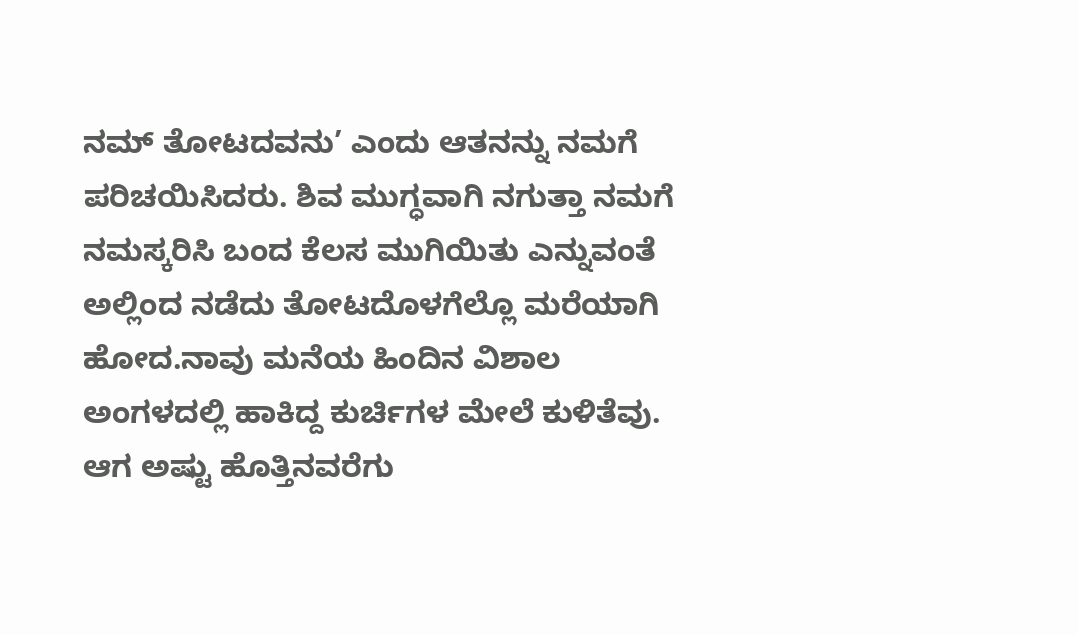ನಮ್ ತೋಟದವನು’ ಎಂದು ಆತನನ್ನು ನಮಗೆ ಪರಿಚಯಿಸಿದರು. ಶಿವ ಮುಗ್ಧವಾಗಿ ನಗುತ್ತಾ ನಮಗೆ ನಮಸ್ಕರಿಸಿ ಬಂದ ಕೆಲಸ ಮುಗಿಯಿತು ಎನ್ನುವಂತೆ ಅಲ್ಲಿಂದ ನಡೆದು ತೋಟದೊಳಗೆಲ್ಲೊ ಮರೆಯಾಗಿ ಹೋದ.ನಾವು ಮನೆಯ ಹಿಂದಿನ ವಿಶಾಲ ಅಂಗಳದಲ್ಲಿ ಹಾಕಿದ್ದ ಕುರ್ಚಿಗಳ ಮೇಲೆ ಕುಳಿತೆವು. ಆಗ ಅಷ್ಟು ಹೊತ್ತಿನವರೆಗು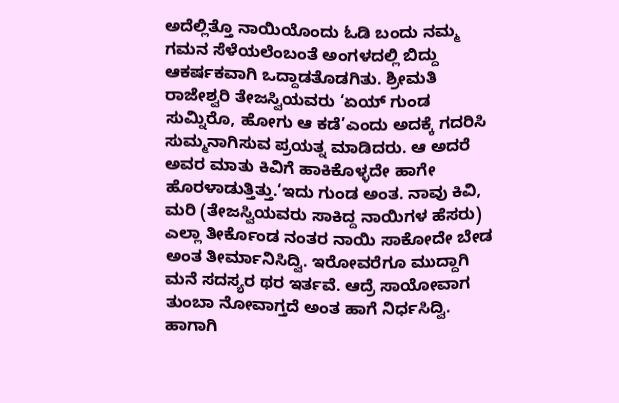ಅದೆಲ್ಲಿತ್ತೊ ನಾಯಿಯೊಂದು ಓಡಿ ಬಂದು ನಮ್ಮ ಗಮನ ಸೆಳೆಯಲೆಂಬಂತೆ ಅಂಗಳದಲ್ಲಿ ಬಿದ್ದು ಆಕರ್ಷಕವಾಗಿ ಒದ್ದಾಡತೊಡಗಿತು. ಶ್ರೀಮತಿ ರಾಜೇಶ್ವರಿ ತೇಜಸ್ವಿಯವರು ‘ಏಯ್ ಗುಂಡ ಸುಮ್ನಿರೊ, ಹೋಗು ಆ ಕಡೆ’ಎಂದು ಅದಕ್ಕೆ ಗದರಿಸಿ ಸುಮ್ಮನಾಗಿಸುವ ಪ್ರಯತ್ನ ಮಾಡಿದರು. ಆ ಅದರೆ ಅವರ ಮಾತು ಕಿವಿಗೆ ಹಾಕಿಕೊಳ್ಳದೇ ಹಾಗೇ ಹೊರಳಾಡುತ್ತಿತ್ತು.‘ಇದು ಗುಂಡ ಅಂತ. ನಾವು ಕಿವಿ, ಮರಿ (ತೇಜಸ್ವಿಯವರು ಸಾಕಿದ್ದ ನಾಯಿಗಳ ಹೆಸರು) ಎಲ್ಲಾ ತೀರ್ಕೊಂಡ ನಂತರ ನಾಯಿ ಸಾಕೋದೇ ಬೇಡ ಅಂತ ತೀರ್ಮಾನಿಸಿದ್ವಿ. ಇರೋವರೆಗೂ ಮುದ್ದಾಗಿ ಮನೆ ಸದಸ್ಯರ ಥರ ಇರ್ತವೆ. ಆದ್ರೆ ಸಾಯೋವಾಗ ತುಂಬಾ ನೋವಾಗ್ತದೆ ಅಂತ ಹಾಗೆ ನಿರ್ಧಸಿದ್ವಿ. ಹಾಗಾಗಿ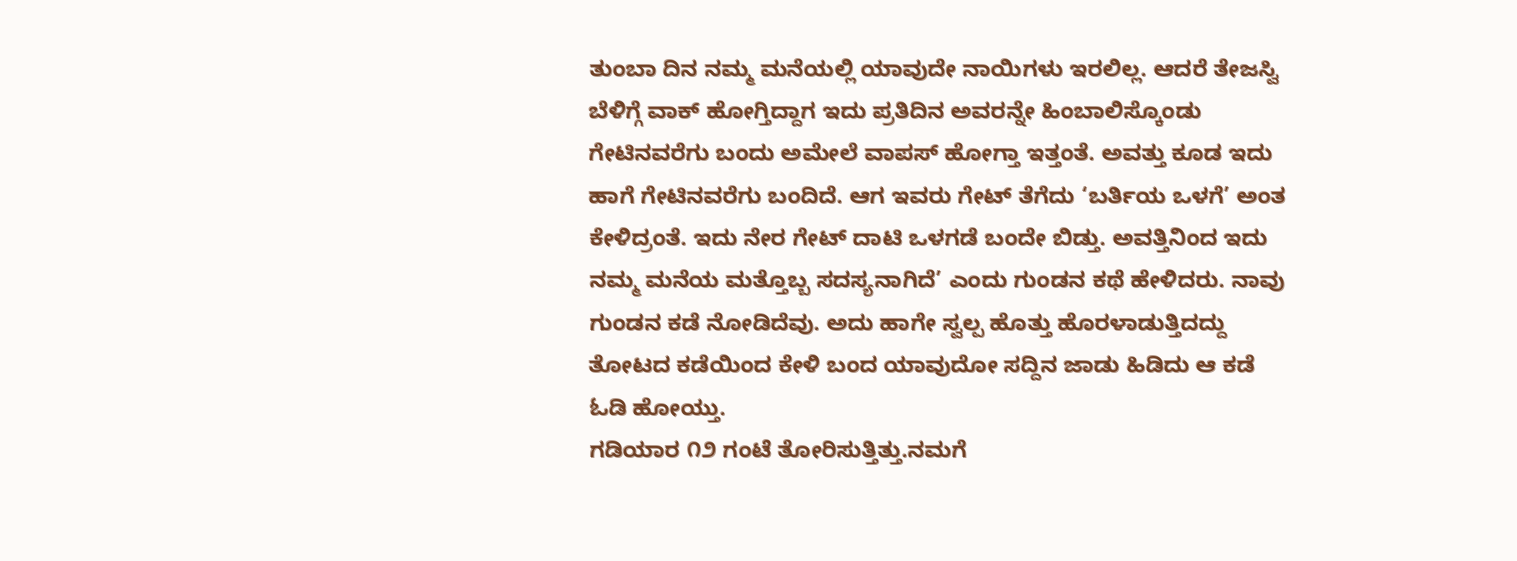ತುಂಬಾ ದಿನ ನಮ್ಮ ಮನೆಯಲ್ಲಿ ಯಾವುದೇ ನಾಯಿಗಳು ಇರಲಿಲ್ಲ. ಆದರೆ ತೇಜಸ್ವಿ ಬೆಳಿಗ್ಗೆ ವಾಕ್ ಹೋಗ್ತಿದ್ದಾಗ ಇದು ಪ್ರತಿದಿನ ಅವರನ್ನೇ ಹಿಂಬಾಲಿಸ್ಕೊಂಡು ಗೇಟಿನವರೆಗು ಬಂದು ಅಮೇಲೆ ವಾಪಸ್ ಹೋಗ್ತಾ ಇತ್ತಂತೆ. ಅವತ್ತು ಕೂಡ ಇದು ಹಾಗೆ ಗೇಟಿನವರೆಗು ಬಂದಿದೆ. ಆಗ ಇವರು ಗೇಟ್ ತೆಗೆದು ‘ಬರ್ತಿಯ ಒಳಗೆ’ ಅಂತ ಕೇಳಿದ್ರಂತೆ. ಇದು ನೇರ ಗೇಟ್ ದಾಟಿ ಒಳಗಡೆ ಬಂದೇ ಬಿಡ್ತು. ಅವತ್ತಿನಿಂದ ಇದು ನಮ್ಮ ಮನೆಯ ಮತ್ತೊಬ್ಬ ಸದಸ್ಯನಾಗಿದೆ’ ಎಂದು ಗುಂಡನ ಕಥೆ ಹೇಳಿದರು. ನಾವು ಗುಂಡನ ಕಡೆ ನೋಡಿದೆವು. ಅದು ಹಾಗೇ ಸ್ವಲ್ಪ ಹೊತ್ತು ಹೊರಳಾಡುತ್ತಿದದ್ದು ತೋಟದ ಕಡೆಯಿಂದ ಕೇಳಿ ಬಂದ ಯಾವುದೋ ಸದ್ದಿನ ಜಾಡು ಹಿಡಿದು ಆ ಕಡೆ ಓಡಿ ಹೋಯ್ತು.
ಗಡಿಯಾರ ೧೨ ಗಂಟೆ ತೋರಿಸುತ್ತಿತ್ತು.ನಮಗೆ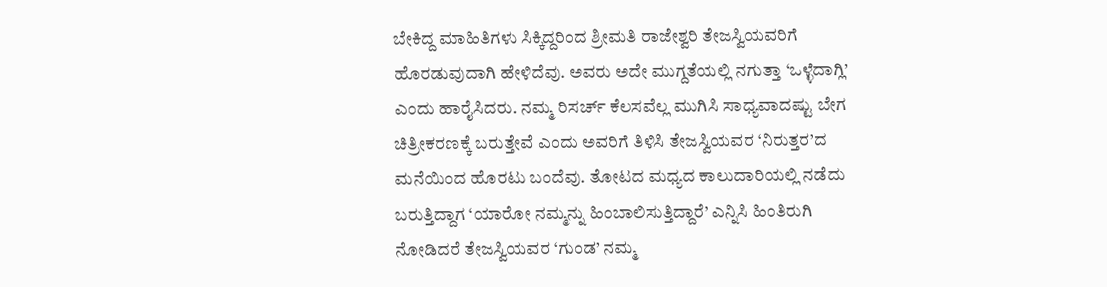ಬೇಕಿದ್ದ ಮಾಹಿತಿಗಳು ಸಿಕ್ಕಿದ್ದರಿಂದ ಶ್ರೀಮತಿ ರಾಜೇಶ್ವರಿ ತೇಜಸ್ವಿಯವರಿಗೆ ಹೊರಡುವುದಾಗಿ ಹೇಳಿದೆವು. ಅವರು ಅದೇ ಮುಗ್ದತೆಯಲ್ಲಿ ನಗುತ್ತಾ ‘ಒಳ್ಳೆದಾಗ್ಲಿ’ ಎಂದು ಹಾರೈಸಿದರು. ನಮ್ಮ ರಿಸರ್ಚ್ ಕೆಲಸವೆಲ್ಲ ಮುಗಿಸಿ ಸಾಧ್ಯವಾದಷ್ಟು ಬೇಗ ಚಿತ್ರೀಕರಣಕ್ಕೆ ಬರುತ್ತೇವೆ ಎಂದು ಅವರಿಗೆ ತಿಳಿಸಿ ತೇಜಸ್ವಿಯವರ ‘ನಿರುತ್ತರ’ದ ಮನೆಯಿಂದ ಹೊರಟು ಬಂದೆವು. ತೋಟದ ಮಧ್ಯದ ಕಾಲುದಾರಿಯಲ್ಲಿ ನಡೆದು ಬರುತ್ತಿದ್ದಾಗ ‘ಯಾರೋ ನಮ್ಮನ್ನು ಹಿಂಬಾಲಿಸುತ್ತಿದ್ದಾರೆ’ ಎನ್ನಿಸಿ ಹಿಂತಿರುಗಿ ನೋಡಿದರೆ ತೇಜಸ್ವಿಯವರ ‘ಗುಂಡ’ ನಮ್ಮ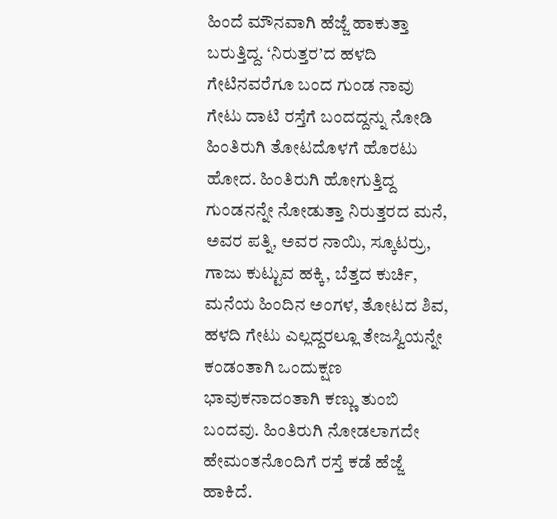ಹಿಂದೆ ಮೌನವಾಗಿ ಹೆಜ್ಜೆ ಹಾಕುತ್ತಾ ಬರುತ್ತಿದ್ದ. ‘ನಿರುತ್ತರ’ದ ಹಳದಿ ಗೇಟಿನವರೆಗೂ ಬಂದ ಗುಂಡ ನಾವು ಗೇಟು ದಾಟಿ ರಸ್ತೆಗೆ ಬಂದದ್ದನ್ನು ನೋಡಿ ಹಿಂತಿರುಗಿ ತೋಟದೊಳಗೆ ಹೊರಟು ಹೋದ. ಹಿಂತಿರುಗಿ ಹೋಗುತ್ತಿದ್ದ ಗುಂಡನನ್ನೇ ನೋಡುತ್ತಾ ನಿರುತ್ತರದ ಮನೆ, ಅವರ ಪತ್ನಿ, ಅವರ ನಾಯಿ, ಸ್ಕೂಟರ್ರು, ಗಾಜು ಕುಟ್ಟುವ ಹಕ್ಕಿ, ಬೆತ್ತದ ಕುರ್ಚಿ, ಮನೆಯ ಹಿಂದಿನ ಅಂಗಳ, ತೋಟದ ಶಿವ, ಹಳದಿ ಗೇಟು ಎಲ್ಲದ್ದರಲ್ಲೂ ತೇಜಸ್ವಿಯನ್ನೇ ಕಂಡಂತಾಗಿ ಒಂದುಕ್ಷಣ ಭಾವುಕನಾದಂತಾಗಿ ಕಣ್ಣು ತುಂಬಿ ಬಂದವು. ಹಿಂತಿರುಗಿ ನೋಡಲಾಗದೇ ಹೇಮಂತನೊಂದಿಗೆ ರಸ್ತೆ ಕಡೆ ಹೆಜ್ಜೆ ಹಾಕಿದೆ.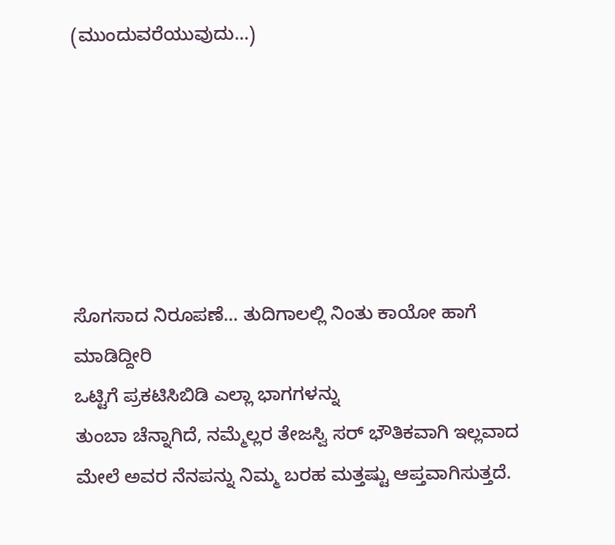(ಮುಂದುವರೆಯುವುದು…)






ಸೊಗಸಾದ ನಿರೂಪಣೆ… ತುದಿಗಾಲಲ್ಲಿ ನಿಂತು ಕಾಯೋ ಹಾಗೆ ಮಾಡಿದ್ದೀರಿ
ಒಟ್ಟಿಗೆ ಪ್ರಕಟಿಸಿಬಿಡಿ ಎಲ್ಲಾ ಭಾಗಗಳನ್ನು
ತುಂಬಾ ಚೆನ್ನಾಗಿದೆ, ನಮ್ಮೆಲ್ಲರ ತೇಜಸ್ವಿ ಸರ್ ಭೌತಿಕವಾಗಿ ಇಲ್ಲವಾದ ಮೇಲೆ ಅವರ ನೆನಪನ್ನು ನಿಮ್ಮ ಬರಹ ಮತ್ತಷ್ಟು ಆಪ್ತವಾಗಿಸುತ್ತದೆ.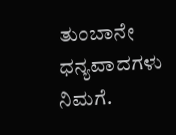ತುಂಬಾನೇ ಧನ್ಯವಾದಗಳು ನಿಮಗೆ.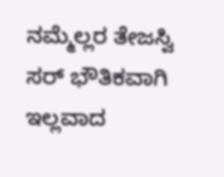ನಮ್ಮೆಲ್ಲರ ತೇಜಸ್ವಿ ಸರ್ ಭೌತಿಕವಾಗಿ ಇಲ್ಲವಾದ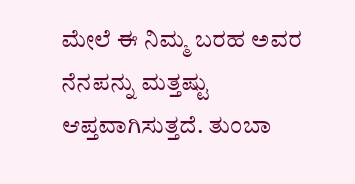ಮೇಲೆ ಈ ನಿಮ್ಮ ಬರಹ ಅವರ ನೆನಪನ್ನು ಮತ್ತಷ್ಟು ಆಪ್ತವಾಗಿಸುತ್ತದೆ. ತುಂಬಾ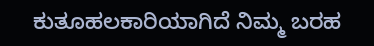ಕುತೂಹಲಕಾರಿಯಾಗಿದೆ ನಿಮ್ಮ ಬರಹ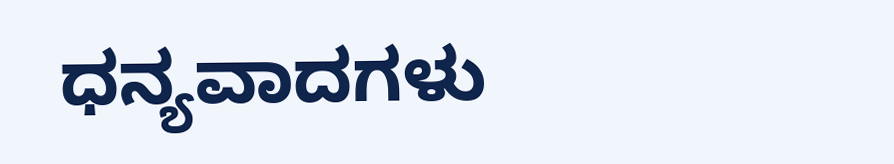ಧನ್ಯವಾದಗಳು